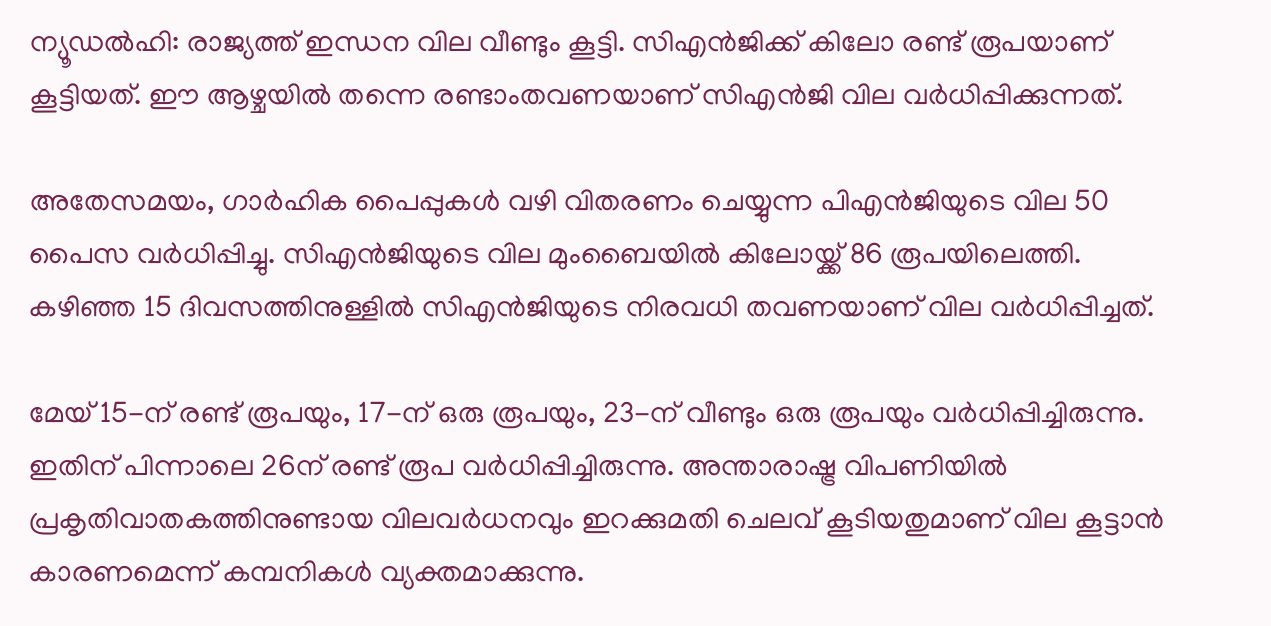ന്യൂഡൽഹി: രാജ്യത്ത് ഇന്ധന വില വീണ്ടും കൂട്ടി. സിഎൻജിക്ക് കിലോ രണ്ട് രൂപയാണ് കൂട്ടിയത്. ഈ ആഴ്ചയിൽ തന്നെ രണ്ടാംതവണയാണ് സിഎൻജി വില വർധിപ്പിക്കുന്നത്.

അതേസമയം, ഗാർഹിക പൈപ്പുകൾ വഴി വിതരണം ചെയ്യുന്ന പിഎൻജിയുടെ വില 50 പൈസ വർധിപ്പിച്ചു. സിഎൻജിയുടെ വില മുംബൈയിൽ കിലോയ്ക്ക് 86 രൂപയിലെത്തി. കഴിഞ്ഞ 15 ദിവസത്തിനുള്ളിൽ സിഎൻജിയുടെ നിരവധി തവണയാണ് വില വർധിപ്പിച്ചത്.

മേയ് 15-ന് രണ്ട് രൂപയും, 17-ന് ഒരു രൂപയും, 23-ന് വീണ്ടും ഒരു രൂപയും വർധിപ്പിച്ചിരുന്നു. ഇതിന് പിന്നാലെ 26ന് രണ്ട് രൂപ വർധിപ്പിച്ചിരുന്നു. അന്താരാഷ്ട്ര വിപണിയിൽ പ്രകൃതിവാതകത്തിനുണ്ടായ വിലവർധനവും ഇറക്കുമതി ചെലവ് കൂടിയതുമാണ് വില കൂട്ടാൻ കാരണമെന്ന് കമ്പനികൾ വ്യക്തമാക്കുന്നു.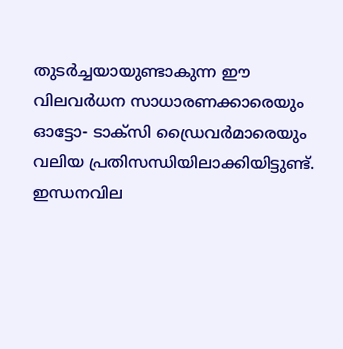തുടർച്ചയായുണ്ടാകുന്ന ഈ വിലവർധന സാധാരണക്കാരെയും ഓട്ടോ- ടാക്സി ഡ്രൈവർമാരെയും വലിയ പ്രതിസന്ധിയിലാക്കിയിട്ടുണ്ട്. ഇന്ധനവില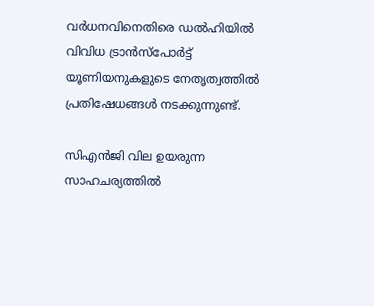വർധനവിനെതിരെ ഡൽഹിയിൽ വിവിധ ട്രാൻസ്പോർട്ട് യൂണിയനുകളുടെ നേതൃത്വത്തിൽ പ്രതിഷേധങ്ങൾ നടക്കുന്നുണ്ട്.

സിഎൻജി വില ഉയരുന്ന സാഹചര്യത്തിൽ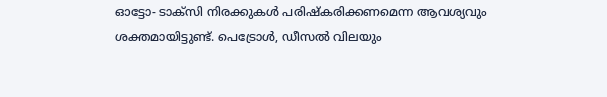ഓട്ടോ- ടാക്സി നിരക്കുകൾ പരിഷ്കരിക്കണമെന്ന ആവശ്യവും ശക്തമായിട്ടുണ്ട്. പെട്രോൾ, ഡീസൽ വിലയും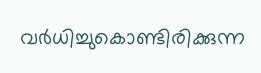വർധിച്ചുകൊണ്ടിരിക്കുന്ന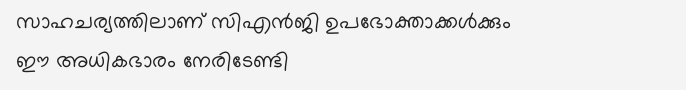സാഹചര്യത്തിലാണ് സിഎൻജി ഉപഭോക്താക്കൾക്കും ഈ അധികഭാരം നേരിടേണ്ടി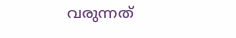വരുന്നത്